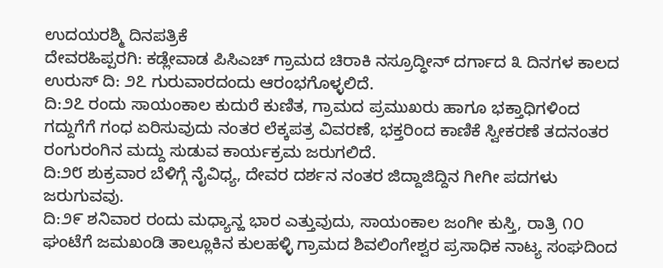ಉದಯರಶ್ಮಿ ದಿನಪತ್ರಿಕೆ
ದೇವರಹಿಪ್ಪರಗಿ: ಕಡ್ಲೇವಾಡ ಪಿಸಿಎಚ್ ಗ್ರಾಮದ ಚಿರಾಕಿ ನಸ್ರೂದ್ಧೀನ್ ದರ್ಗಾದ ೩ ದಿನಗಳ ಕಾಲದ ಉರುಸ್ ದಿ: ೨೭ ಗುರುವಾರದಂದು ಆರಂಭಗೊಳ್ಳಲಿದೆ.
ದಿ:೨೭ ರಂದು ಸಾಯಂಕಾಲ ಕುದುರೆ ಕುಣಿತ, ಗ್ರಾಮದ ಪ್ರಮುಖರು ಹಾಗೂ ಭಕ್ತಾಧಿಗಳಿಂದ ಗದ್ದುಗೆಗೆ ಗಂಧ ಏರಿಸುವುದು ನಂತರ ಲೆಕ್ಕಪತ್ರ ವಿವರಣೆ, ಭಕ್ತರಿಂದ ಕಾಣಿಕೆ ಸ್ವೀಕರಣೆ ತದನಂತರ ರಂಗುರಂಗಿನ ಮದ್ದು ಸುಡುವ ಕಾರ್ಯಕ್ರಮ ಜರುಗಲಿದೆ.
ದಿ:೨೮ ಶುಕ್ರವಾರ ಬೆಳಿಗ್ಗೆ ನೈವಿಧ್ಯ, ದೇವರ ದರ್ಶನ ನಂತರ ಜಿದ್ದಾಜಿದ್ದಿನ ಗೀಗೀ ಪದಗಳು ಜರುಗುವವು.
ದಿ:೨೯ ಶನಿವಾರ ರಂದು ಮಧ್ಯಾನ್ಹ ಭಾರ ಎತ್ತುವುದು, ಸಾಯಂಕಾಲ ಜಂಗೀ ಕುಸ್ತಿ, ರಾತ್ರಿ ೧೦ ಘಂಟೆಗೆ ಜಮಖಂಡಿ ತಾಲ್ಲೂಕಿನ ಕುಲಹಳ್ಳಿ ಗ್ರಾಮದ ಶಿವಲಿಂಗೇಶ್ವರ ಪ್ರಸಾಧಿಕ ನಾಟ್ಯ ಸಂಘದಿಂದ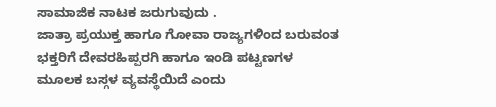ಸಾಮಾಜಿಕ ನಾಟಕ ಜರುಗುವುದು .
ಜಾತ್ರಾ ಪ್ರಯುಕ್ತ ಹಾಗೂ ಗೋವಾ ರಾಜ್ಯಗಳಿಂದ ಬರುವಂತ ಭಕ್ತರಿಗೆ ದೇವರಹಿಪ್ಪರಗಿ ಹಾಗೂ ಇಂಡಿ ಪಟ್ಟಣಗಳ ಮೂಲಕ ಬಸ್ಗಳ ವ್ಯವಸ್ಥೆಯಿದೆ ಎಂದು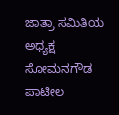ಜಾತ್ರಾ ಸಮಿತಿಯ ಅಧ್ಯಕ್ಷ ಸೋಮನಗೌಡ ಪಾಟೀಲ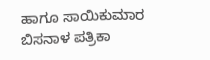ಹಾಗೂ ಸಾಯಿಕುಮಾರ ಬಿಸನಾಳ ಪತ್ರಿಕಾ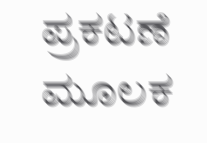ಪ್ರಕಟಣೆ ಮೂಲಕ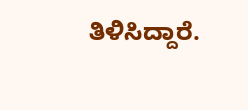ತಿಳಿಸಿದ್ದಾರೆ.